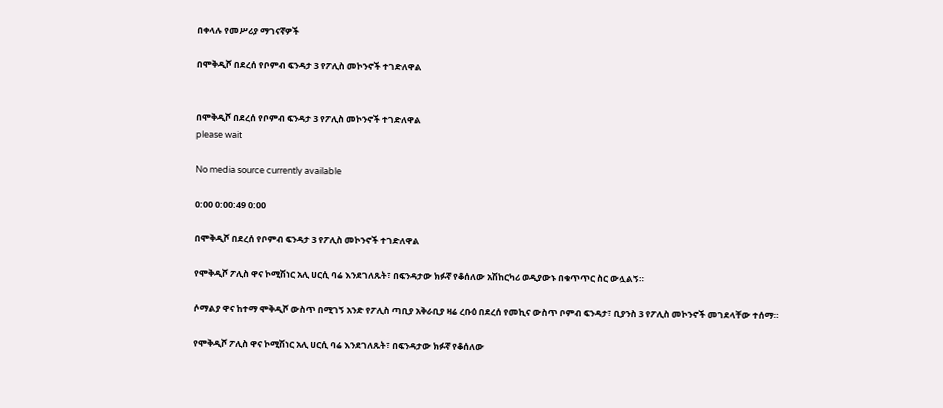በቀላሉ የመሥሪያ ማገናኛዎች

በሞቅዲሾ በደረሰ የቦምብ ፍንዳታ 3 የፖሊስ መኮንኖች ተገድለዋል


በሞቅዲሾ በደረሰ የቦምብ ፍንዳታ 3 የፖሊስ መኮንኖች ተገድለዋል
please wait

No media source currently available

0:00 0:00:49 0:00

በሞቅዲሾ በደረሰ የቦምብ ፍንዳታ 3 የፖሊስ መኮንኖች ተገድለዋል

የሞቅዲሾ ፖሊስ ዋና ኮሚሽነር አሊ ሀርሲ ባሬ እንደገለጹት፣ በፍንዳታው ክፉኛ የቆሰለው አሽከርካሪ ወዲያውኑ በቁጥጥር ስር ውሏልኝ።

ሶማልያ ዋና ከተማ ሞቅዲሾ ውስጥ በሚገኝ አንድ የፖሊስ ጣቢያ አቅራቢያ ዛሬ ረቡዕ በደረሰ የመኪና ውስጥ ቦምብ ፍንዳታ፣ ቢያንስ 3 የፖሊስ መኮንኖች መገደላቸው ተሰማ።

የሞቅዲሾ ፖሊስ ዋና ኮሚሽነር አሊ ሀርሲ ባሬ እንደገለጹት፣ በፍንዳታው ክፉኛ የቆሰለው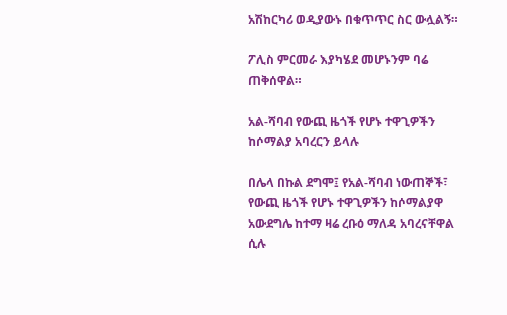አሽከርካሪ ወዲያውኑ በቁጥጥር ስር ውሏልኝ።

ፖሊስ ምርመራ እያካሄደ መሆኑንም ባሬ ጠቅሰዋል።

አል-ሻባብ የውጪ ዜጎች የሆኑ ተዋጊዎችን ከሶማልያ አባረርን ይላሉ

በሌላ በኩል ደግሞ፤ የአል-ሻባብ ነውጠኞች፣ የውጪ ዜጎች የሆኑ ተዋጊዎችን ከሶማልያዋ አውደግሌ ከተማ ዛሬ ረቡዕ ማለዳ አባረናቸዋል ሲሉ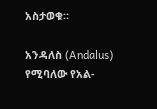አስታወቁ።

አንዳለስ (Andalus) የሚባለው የአል-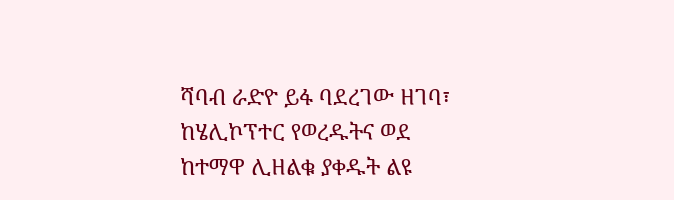ሻባብ ራድዮ ይፋ ባደረገው ዘገባ፣ ከሄሊኮፕተር የወረዱትና ወደ ከተማዋ ሊዘልቁ ያቀዱት ልዩ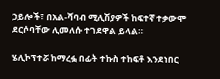ኃይሎች፣ በአል-ሻባብ ሚሊሽያዎች ከፍተኛ ተቃውሞ ደርሶባቸው ሊመለሱ ተገደዋል ይላል።

ሄሊኮፕተሯ ከማረፏ በፊት ተኩስ ተከፍቶ እንደነበር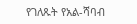የገለጹት የአል-ሻባብ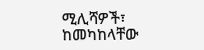ሚሊሻዎች፣ ከመካከላቸው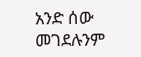አንድ ሰው መገደሉንም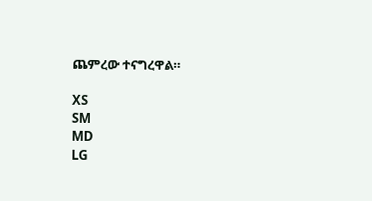ጨምረው ተናግረዋል።

XS
SM
MD
LG